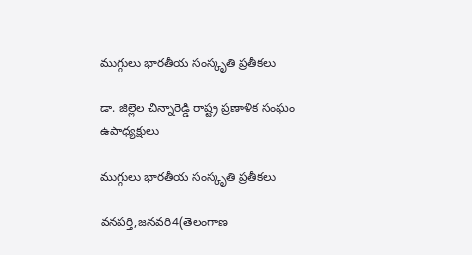ముగ్గులు భారతీయ సంస్కృతి ప్రతీకలు

డా. జిల్లెల చిన్నారెడ్డి రాష్ట్ర ప్రణాళిక సంఘం ఉపాధ్యక్షులు

ముగ్గులు భారతీయ సంస్కృతి ప్రతీకలు

వనపర్తి,జనవరి4(తెలంగాణ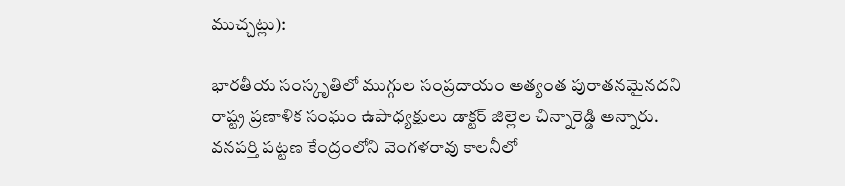ముచ్చట్లు):

భారతీయ సంస్కృతిలో ముగ్గుల సంప్రదాయం అత్యంత పురాతనమైనదని రాష్ట్ర ప్రణాళిక సంఘం ఉపాధ్యక్షులు డాక్టర్ జిల్లెల చిన్నారెడ్డి అన్నారు. వనపర్తి పట్టణ కేంద్రంలోని వెంగళరావు కాలనీలో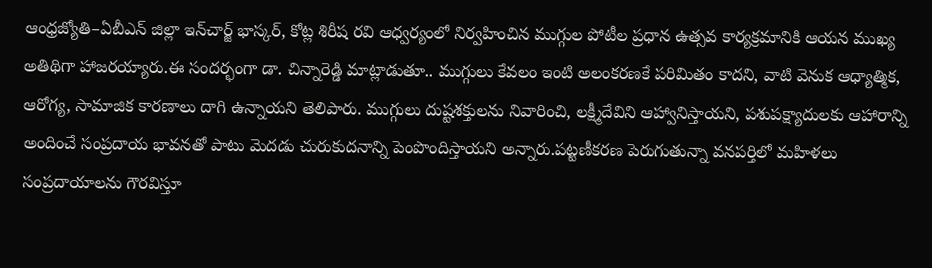ఆంధ్రజ్యోతి–ఏబీఎన్ జిల్లా ఇన్‌చార్జ్ భాస్కర్, కోట్ల శిరీష రవి ఆధ్వర్యంలో నిర్వహించిన ముగ్గుల పోటీల ప్రధాన ఉత్సవ కార్యక్రమానికి ఆయన ముఖ్య అతిథిగా హాజరయ్యారు.ఈ సందర్భంగా డా. చిన్నారెడ్డి మాట్లాడుతూ.. ముగ్గులు కేవలం ఇంటి అలంకరణకే పరిమితం కాదని, వాటి వెనుక ఆధ్యాత్మిక, ఆరోగ్య, సామాజిక కారణాలు దాగి ఉన్నాయని తెలిపారు. ముగ్గులు దుష్టశక్తులను నివారించి, లక్ష్మీదేవిని ఆహ్వానిస్తాయని, పశుపక్ష్యాదులకు ఆహారాన్ని అందించే సంప్రదాయ భావనతో పాటు మెదడు చురుకుదనాన్ని పెంపొందిస్తాయని అన్నారు.పట్టణీకరణ పెరుగుతున్నా వనపర్తిలో మహిళలు సంప్రదాయాలను గౌరవిస్తూ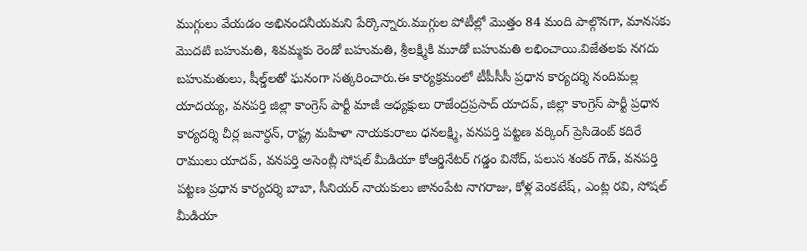ముగ్గులు వేయడం అభినందనీయమని పేర్కొన్నారు.ముగ్గుల పోటీల్లో మొత్తం 84 మంది పాల్గొనగా, మానసకు మొదటి బహుమతి, శివమ్మకు రెండో బహుమతి, శ్రీలక్ష్మికి మూడో బహుమతి లభించాయి.విజేతలకు నగదు బహుమతులు, షీల్డ్‌లతో ఘనంగా సత్కరించారు.ఈ కార్యక్రమంలో టీపీసీసీ ప్రధాన కార్యదర్శి నందిమల్ల యాదయ్య, వనపర్తి జిల్లా కాంగ్రెస్ పార్టీ మాజీ అధ్యక్షులు రాజేంద్రప్రసాద్ యాదవ్, జిల్లా కాంగ్రెస్ పార్టీ ప్రధాన కార్యదర్శి చీర్ల జనార్ధన్, రాష్ట్ర మహిళా నాయకురాలు ధనలక్ష్మి, వనపర్తి పట్టణ వర్కింగ్ ప్రెసిడెంట్ కదిరే రాములు యాదవ్, వనపర్తి అసెంబ్లీ సోషల్ మీడియా కోఆర్డినేటర్ గడ్డం వినోద్, పలుస శంకర్ గౌడ్, వనపర్తి పట్టణ ప్రధాన కార్యదర్శి బాబా, సీనియర్ నాయకులు జానంపేట నాగరాజు, కోళ్ల వెంకటేష్, ఎంట్ల రవి, సోషల్ మీడియా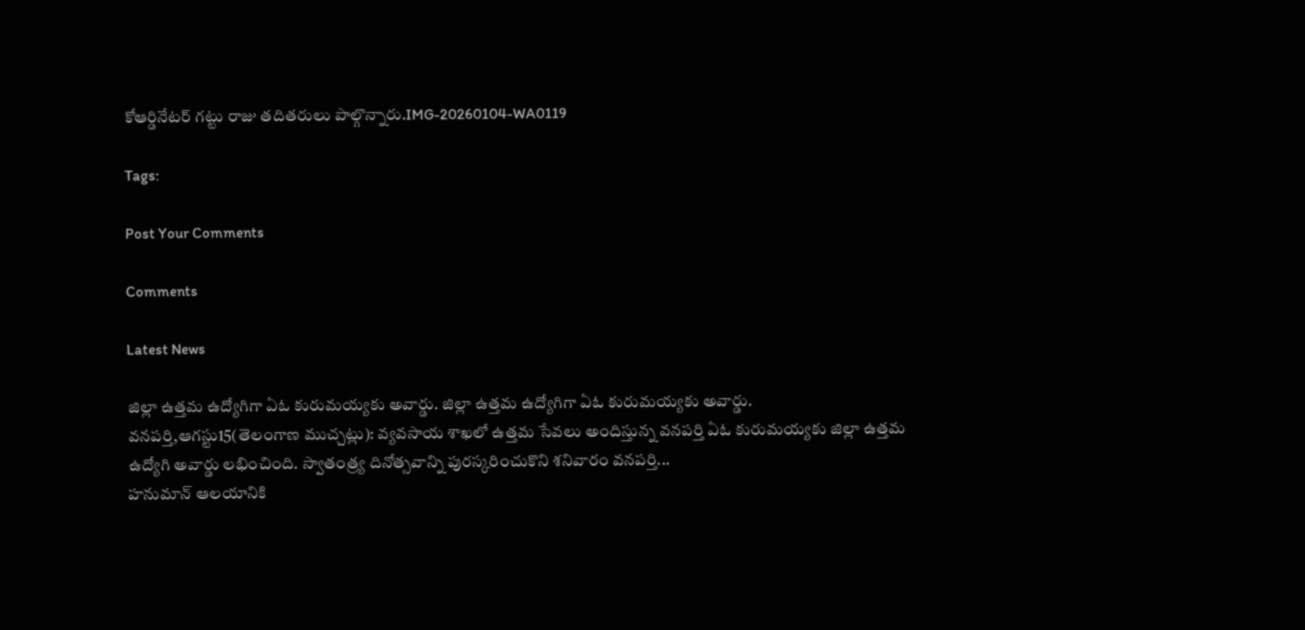కోఆర్డినేటర్ గట్టు రాజు తదితరులు పాల్గొన్నారు.IMG-20260104-WA0119

Tags:

Post Your Comments

Comments

Latest News

జిల్లా ఉత్తమ ఉద్యోగిగా ఏఓ కురుమయ్యకు అవార్డు. జిల్లా ఉత్తమ ఉద్యోగిగా ఏఓ కురుమయ్యకు అవార్డు.
వనపర్తి,ఆగస్టు15(తెలంగాణ ముచ్చట్లు): వ్యవసాయ శాఖలో ఉత్తమ సేవలు అందిస్తున్న వనపర్తి ఏఓ కురుమయ్యకు జిల్లా ఉత్తమ ఉద్యోగి అవార్డు లభించింది. స్వాతంత్ర్య దినోత్సవాన్ని పురస్కరించుకొని శనివారం వనపర్తి...
హనుమాన్ ఆలయానికి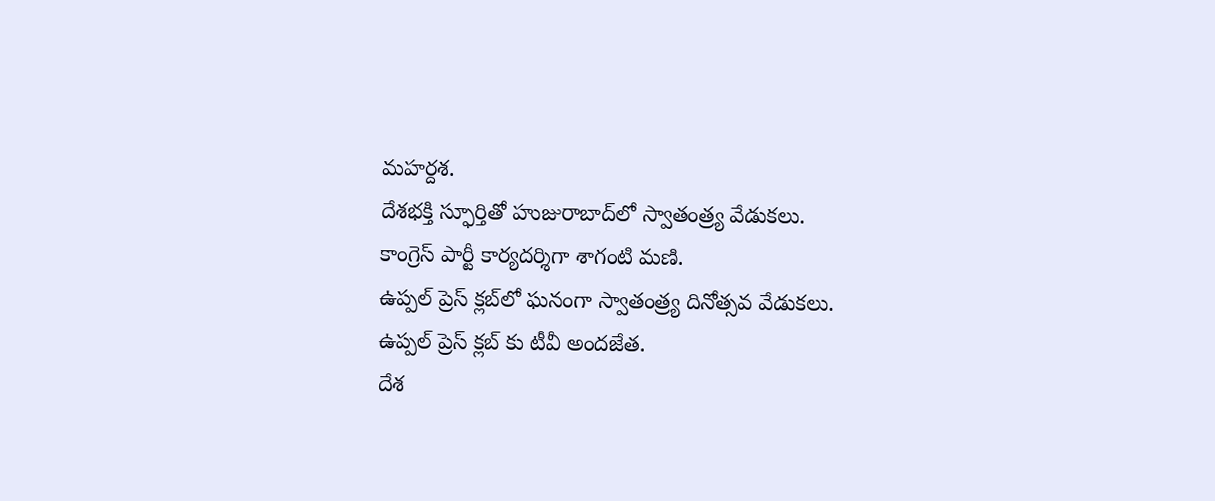మహర్దశ.
దేశభక్తి స్ఫూర్తితో హుజురాబాద్‌లో స్వాతంత్ర్య వేడుకలు.
కాంగ్రెస్ పార్టీ కార్యదర్శిగా శాగంటి మణి.
ఉప్పల్ ప్రెస్ క్లబ్‌లో ఘనంగా స్వాతంత్ర్య దినోత్సవ వేడుకలు.
ఉప్పల్ ప్రెస్ క్లబ్‌ కు టీవీ అందజేత.
దేశ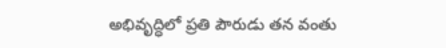అభివృద్ధిలో ప్రతి పౌరుడు తన వంతు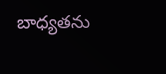బాధ్యతను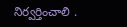నిర్వర్తించాలి .